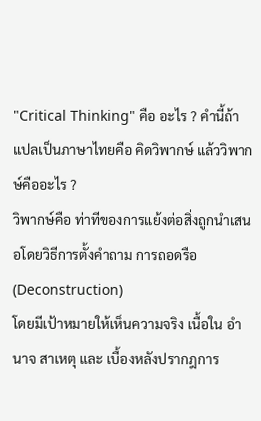"Critical Thinking" คือ อะไร ? คำนี้ถ้าแปลเป็นภาษาไทยคือ คิดวิพากษ์ แล้ววิพากษ์คืออะไร ?
วิพากษ์คือ ท่าทีของการแย้งต่อสิ่งถูกนำเสนอโดยวิธีการตั้งคำถาม การถอดรือ (Deconstruction)
โดยมีเป้าหมายให้เห็นความจริง เนื้อใน อำนาจ สาเหตุ และ เบื้องหลังปรากฎการ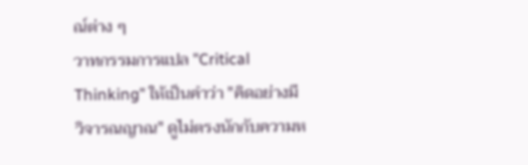ณ์ต่าง ๆ
วาทกรรมการแปล "Critical Thinking" ให้เป็นคำว่า "คิดอย่างมีวิจารณญาณ" ดูไม่ตรงนักกับความห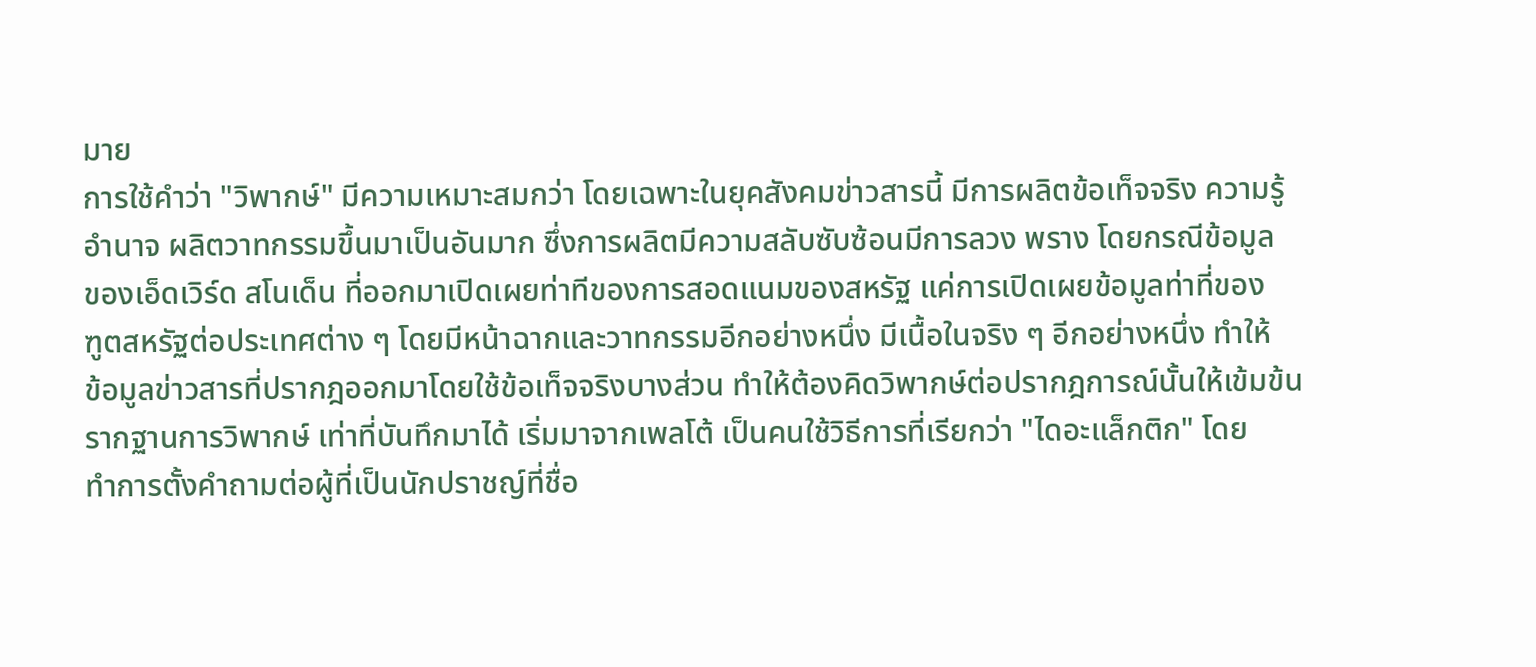มาย
การใช้คำว่า "วิพากษ์" มีความเหมาะสมกว่า โดยเฉพาะในยุคสังคมข่าวสารนี้ มีการผลิตข้อเท็จจริง ความรู้
อำนาจ ผลิตวาทกรรมขึ้นมาเป็นอันมาก ซึ่งการผลิตมีความสลับซับซ้อนมีการลวง พราง โดยกรณีข้อมูล
ของเอ็ดเวิร์ด สโนเด็น ที่ออกมาเปิดเผยท่าทีของการสอดแนมของสหรัฐ แค่การเปิดเผยข้อมูลท่าที่ของ
ฑูตสหรัฐต่อประเทศต่าง ๆ โดยมีหน้าฉากและวาทกรรมอีกอย่างหนึ่ง มีเนื้อในจริง ๆ อีกอย่างหนึ่ง ทำให้
ข้อมูลข่าวสารที่ปรากฎออกมาโดยใช้ข้อเท็จจริงบางส่วน ทำให้ต้องคิดวิพากษ์ต่อปรากฎการณ์นั้นให้เข้มข้น
รากฐานการวิพากษ์ เท่าที่บันทึกมาได้ เริ่มมาจากเพลโต้ เป็นคนใช้วิธีการที่เรียกว่า "ไดอะแล็กติก" โดย
ทำการตั้งคำถามต่อผู้ที่เป็นนักปราชญ์ที่ชื่อ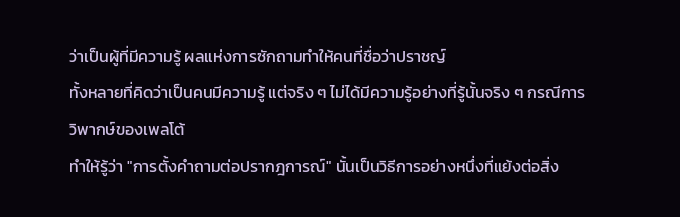ว่าเป็นผู้ที่มีความรู้ ผลแห่งการซักถามทำให้คนที่ชื่อว่าปราชญ์
ทั้งหลายที่คิดว่าเป็นคนมีความรู้ แต่จริง ๆ ไม่ได้มีความรู้อย่างที่รู้นั้นจริง ๆ กรณีการวิพากษ์ของเพลโต้
ทำให้รู้ว่า "การตั้งคำถามต่อปรากฎการณ์" นั้นเป็นวิธีการอย่างหนึ่งที่แย้งต่อสิ่ง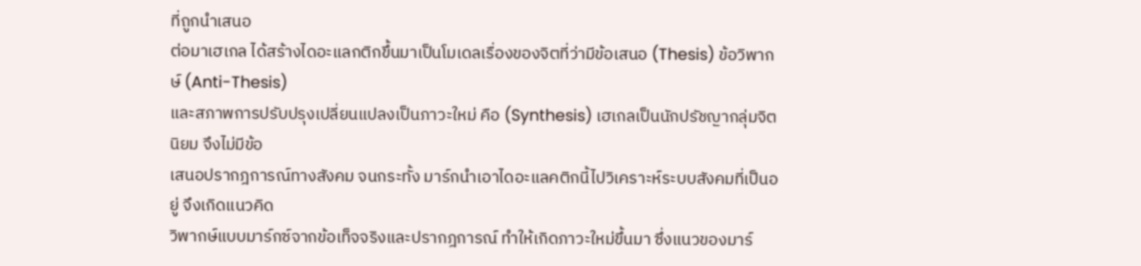ที่ถูกนำเสนอ
ต่อมาเฮเกล ได้สร้างไดอะแลกติกขึ้นมาเป็นโมเดลเรื่องของจิตที่ว่ามีข้อเสนอ (Thesis) ข้อวิพากษ์ (Anti-Thesis)
และสภาพการปรับปรุงเปลี่ยนแปลงเป็นภาวะใหม่ คือ (Synthesis) เฮเกลเป็นนักปรัชญากลุ่มจิตนิยม จึงไม่มีข้อ
เสนอปรากฎการณ์ทางสังคม จนกระทั้ง มาร์กนำเอาไดอะแลคติกนี้ไปวิเคราะห์ระบบสังคมที่เป็นอยู่ จึงเกิดแนวคิด
วิพากษ์แบบมาร์กซ์จากข้อเท็จจริงและปรากฎการณ์ ทำให้เกิดภาวะใหม่ขึ้นมา ซึ่งแนวของมาร์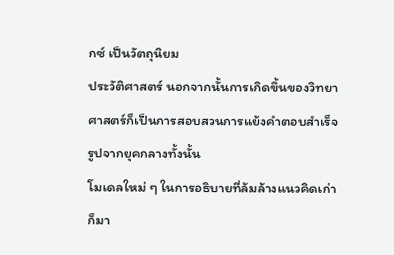กซ์ เป็นวัตถุนิยม
ประวัติศาสตร์ นอกจากนั้นการเกิดขึ้นของวิทยาศาสตร์ก็เป็นการสอบสวนการแย้งคำตอบสำเร็จรูปจากยุคกลางทั้งนั้น
โมเดลใหม่ ๆ ในการอธิบายที่ล้มล้างแนวคิดเก่าก็มา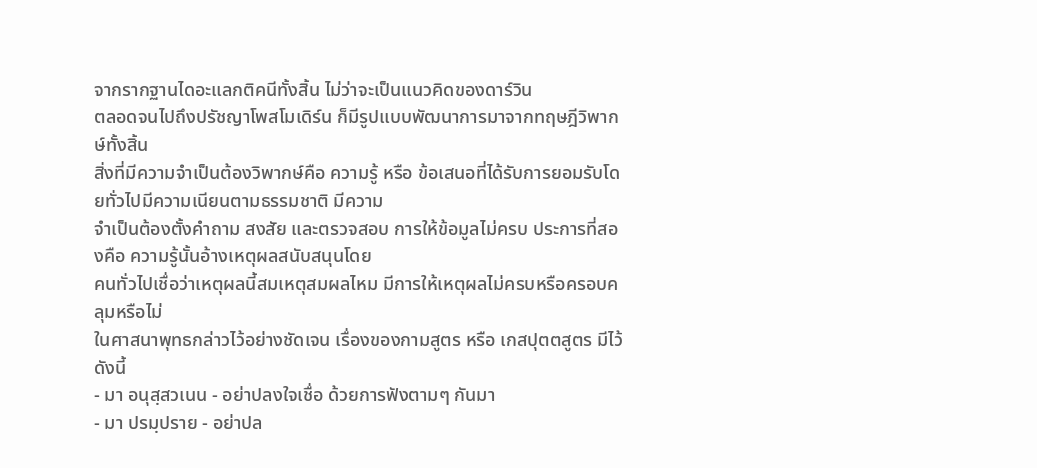จากรากฐานไดอะแลกติคนีทั้งสิ้น ไม่ว่าจะเป็นแนวคิดของดาร์วิน
ตลอดจนไปถึงปรัชญาโพสโมเดิร์น ก็มีรูปแบบพัฒนาการมาจากทฤษฎีวิพากษ์ทั้งสิ้น
สิ่งที่มีความจำเป็นต้องวิพากษ์คือ ความรู้ หรือ ข้อเสนอที่ได้รับการยอมรับโดยทั่วไปมีความเนียนตามธรรมชาติ มีความ
จำเป็นต้องตั้งคำถาม สงสัย และตรวจสอบ การให้ข้อมูลไม่ครบ ประการที่สองคือ ความรู้นั้นอ้างเหตุผลสนับสนุนโดย
คนทั่วไปเชื่อว่าเหตุผลนี้สมเหตุสมผลไหม มีการให้เหตุผลไม่ครบหรือครอบคลุมหรือไม่
ในศาสนาพุทธกล่าวไว้อย่างชัดเจน เรื่องของกามสูตร หรือ เกสปุตตสูตร มีไว้ดังนี้
- มา อนุสฺสวเนน - อย่าปลงใจเชื่อ ด้วยการฟังตามๆ กันมา
- มา ปรมฺปราย - อย่าปล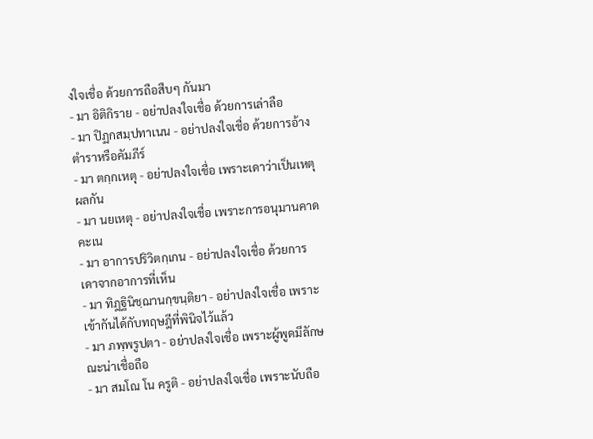งใจเชื่อ ด้วยการถือสืบๆ กันมา
- มา อิติกิราย - อย่าปลงใจเชื่อ ด้วยการเล่าลือ
- มา ปิฏกสมฺปทาเนน - อย่าปลงใจเชื่อ ด้วยการอ้างตำราหรือคัมภีร์
- มา ตกฺกเหตุ - อย่าปลงใจเชื่อ เพราะเดาว่าเป็นเหตุผลกัน
- มา นยเหตุ - อย่าปลงใจเชื่อ เพราะการอนุมานคาดคะเน
- มา อาการปริวิตกฺเกน - อย่าปลงใจเชื่อ ด้วยการเดาจากอาการที่เห็น
- มา ทิฎฐินิชฺฌานกฺขนฺติยา - อย่าปลงใจเชื่อ เพราะเข้ากันได้กับทฤษฎีที่พินิจไว้แล้ว
- มา ภพฺพรูปตา - อย่าปลงใจเชื่อ เพราะผู้พูดมีลักษณะน่าเชื่อถือ
- มา สมโณ โน ครูติ - อย่าปลงใจเชื่อ เพราะนับถือ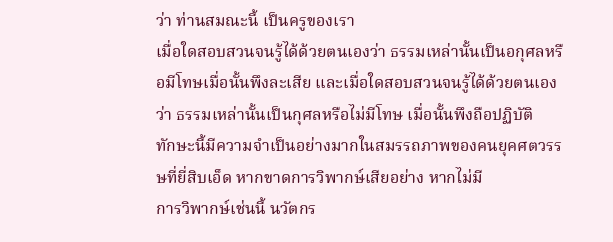ว่า ท่านสมณะนี้ เป็นครูของเรา
เมื่อใดสอบสวนจนรู้ได้ด้วยตนเองว่า ธรรมเหล่านั้นเป็นอกุศลหรือมีโทษเมื่อนั้นพึงละเสีย และเมื่อใดสอบสวนจนรู้ได้ด้วยตนเองว่า ธรรมเหล่านั้นเป็นกุศลหรือไม่มีโทษ เมื่อนั้นพึงถือปฏิบัติ
ทักษะนี้มีความจำเป็นอย่างมากในสมรรถภาพของคนยุคศตวรรษที่ยี่สิบเอ็ด หากขาดการวิพากษ์เสียอย่าง หากไม่มี
การวิพากษ์เช่นนี้ นวัตกร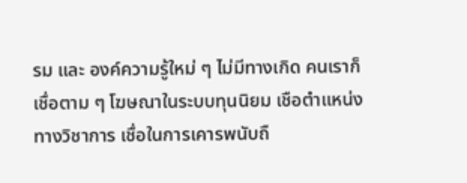รม และ องค์ความรู้ใหม่ ๆ ไม่มีทางเกิด คนเราก็เชื่อตาม ๆ โฆษณาในระบบทุนนิยม เชือตำแหน่ง
ทางวิชาการ เชื่อในการเคารพนับถื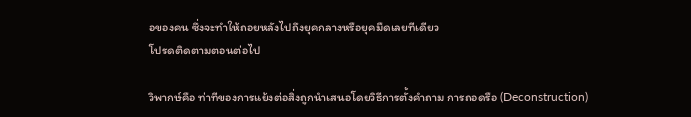อของคน ซึ่งจะทำให้ถอยหลังไปถึงยุคกลางหรือยุคมืดเลยทีเดียว
โปรดติดตามตอนต่อไป

วิพากษ์คือ ท่าทีของการแย้งต่อสิ่งถูกนำเสนอโดยวิธีการตั้งคำถาม การถอดรือ (Deconstruction)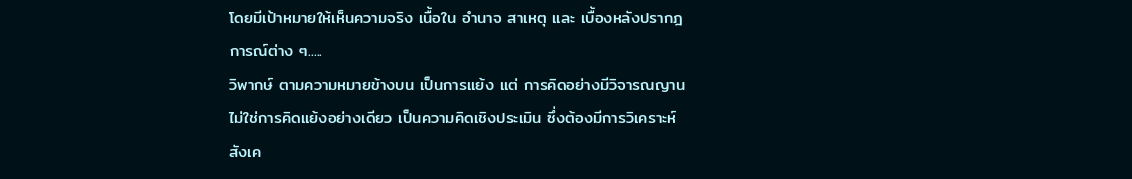โดยมีเป้าหมายให้เห็นความจริง เนื้อใน อำนาจ สาเหตุ และ เบื้องหลังปรากฎการณ์ต่าง ๆ.....
วิพากษ์ ตามความหมายข้างบน เป็นการแย้ง แต่ การคิดอย่างมีวิจารณญาน ไม่ใช่การคิดแย้งอย่างเดียว เป็นความคิดเชิงประเมิน ซึ่งต้องมีการวิเคราะห์ สังเค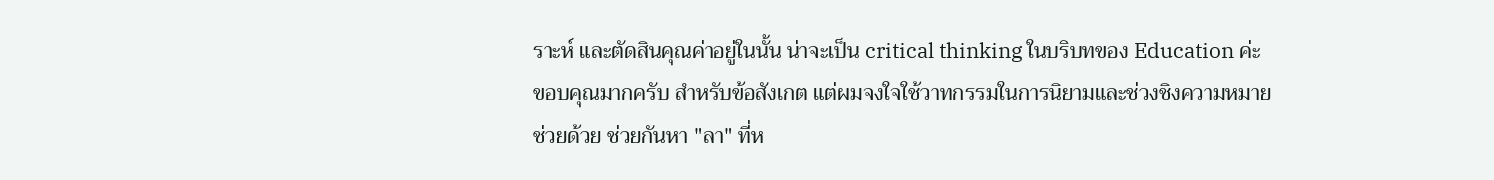ราะห์ และตัดสินคุณค่าอยู่ในนั้น น่าจะเป็น critical thinking ในบริบทของ Education ค่ะ
ขอบคุณมากครับ สำหรับข้อสังเกต แต่ผมจงใจใช้วาทกรรมในการนิยามและช่วงชิงความหมาย
ช่วยด้วย ช่วยกันหา "ลา" ที่ห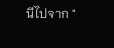นีไปจาก "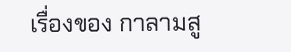เรื่องของ กาลามสู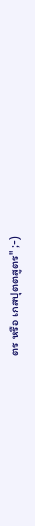ตร หรือ เกสปุตตสูตร" ;-)